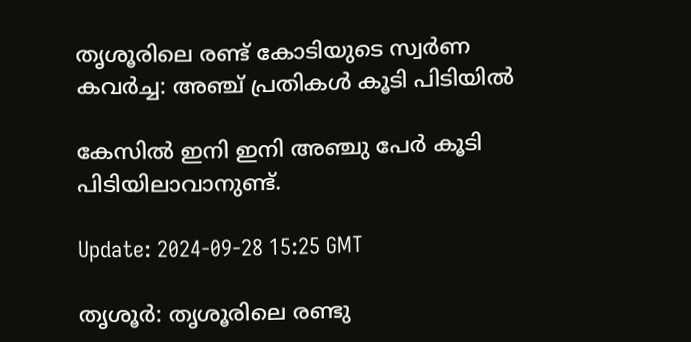തൃശൂരിലെ രണ്ട് കോടിയുടെ സ്വർണ കവർച്ച: അഞ്ച് പ്രതികൾ കൂടി പിടിയിൽ

കേസിൽ ഇനി ഇനി അഞ്ചു പേർ കൂടി പിടിയിലാവാനുണ്ട്.

Update: 2024-09-28 15:25 GMT

തൃശൂർ: തൃശൂരിലെ രണ്ടു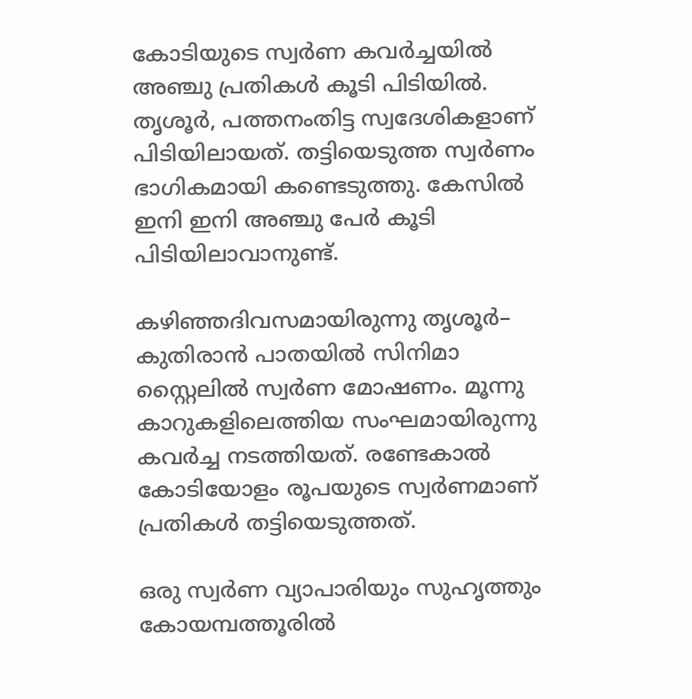കോടിയുടെ സ്വർണ കവർച്ചയിൽ അഞ്ചു പ്രതികൾ കൂടി പിടിയിൽ. തൃശൂർ, പത്തനംതിട്ട സ്വദേശികളാണ് പിടിയിലായത്. തട്ടിയെടുത്ത സ്വർണം ഭാഗികമായി കണ്ടെടുത്തു. കേസിൽ ഇനി ഇനി അഞ്ചു പേർ കൂടി പിടിയിലാവാനുണ്ട്.

കഴിഞ്ഞദിവസമായിരുന്നു തൃശൂര്‍– കുതിരാന്‍ പാതയില്‍ സിനിമാ സ്റ്റൈലിൽ സ്വര്‍ണ മോഷണം. മൂന്നു കാറുകളിലെത്തിയ സംഘമായിരുന്നു കവർച്ച നടത്തിയത്. രണ്ടേകാൽ കോടിയോളം രൂപയുടെ സ്വർണമാണ് പ്രതികൾ തട്ടിയെടുത്തത്.

ഒരു സ്വര്‍ണ വ്യാപാരിയും സുഹൃത്തും കോയമ്പത്തൂരിൽ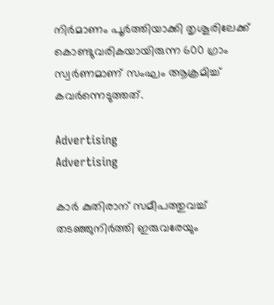നിർമാണം പൂർത്തിയാക്കി തൃശൂരിലേക്ക് കൊണ്ടുവരികയായിരുന്ന 600 ഗ്രാം സ്വർണമാണ് സംഘം ആക്രമിച്ച് കവര്‍ന്നെടുത്തത്.

Advertising
Advertising

കാർ കുതിരാന് സമീപത്തുവച്ച് തടഞ്ഞുനിർത്തി ഇരുവരേയും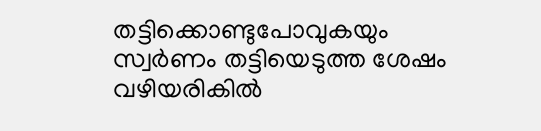തട്ടിക്കൊണ്ടുപോവുകയും സ്വർണം തട്ടിയെടുത്ത ശേഷം വഴിയരികിൽ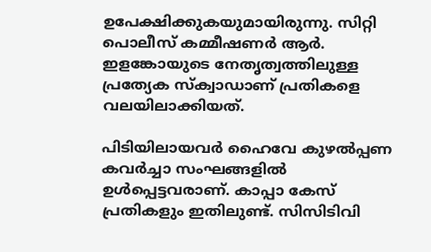ഉപേക്ഷിക്കുകയുമായിരുന്നു. സിറ്റി പൊലീസ് കമ്മീഷണർ ആർ. ഇളങ്കോയുടെ നേതൃത്വത്തിലുള്ള പ്രത്യേക സ്‌ക്വാഡാണ് പ്രതികളെ വലയിലാക്കിയത്.

പിടിയിലായവർ ഹൈവേ കുഴൽപ്പണ കവർച്ചാ സംഘങ്ങളിൽ ഉൾപ്പെട്ടവരാണ്. കാപ്പാ കേസ് പ്രതികളും ഇതിലുണ്ട്. സിസിടിവി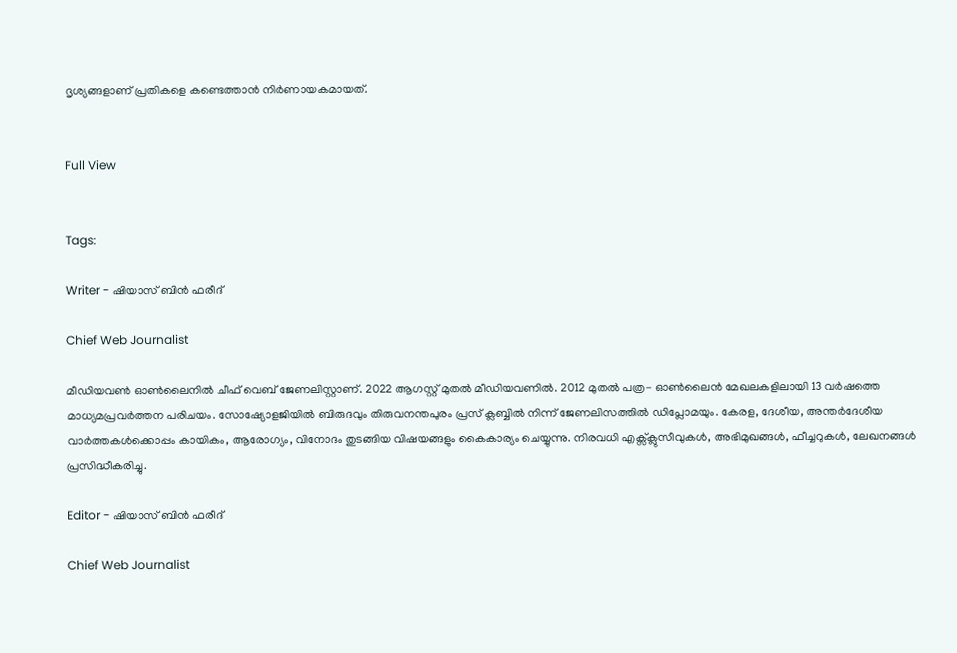ദൃശ്യങ്ങളാണ് പ്രതികളെ കണ്ടെത്താൻ നിർണായകമായത്.


Full View


Tags:

Writer - ഷിയാസ് ബിന്‍ ഫരീദ്

Chief Web Journalist

മീഡിയവണ്‍ ഓണ്‍ലൈനില്‍ ചീഫ് വെബ് ജേണലിസ്റ്റാണ്. 2022 ആഗസ്റ്റ് മുതല്‍ മീഡിയവണില്‍. 2012 മുതല്‍ പത്ര- ഓണ്‍ലൈന്‍ മേഖലകളിലായി 13 വര്‍ഷത്തെ മാധ്യമപ്രവര്‍ത്തന പരിചയം. സോഷ്യോളജിയില്‍ ബിരുദവും തിരുവനന്തപുരം പ്രസ് ക്ലബ്ബില്‍ നിന്ന് ജേണലിസത്തില്‍ ഡിപ്ലോമയും. കേരള, ദേശീയ, അന്തര്‍ദേശീയ വാര്‍ത്തകള്‍ക്കൊപ്പം കായികം, ആരോഗ്യം, വിനോദം തുടങ്ങിയ വിഷയങ്ങളും കൈകാര്യം ചെയ്യുന്നു. നിരവധി എക്സ്ക്ലുസീവുകള്‍, അഭിമുഖങ്ങള്‍, ഫീച്ചറുകള്‍, ലേഖനങ്ങള്‍ പ്രസിദ്ധീകരിച്ചു.

Editor - ഷിയാസ് ബിന്‍ ഫരീദ്

Chief Web Journalist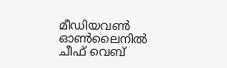മീഡിയവണ്‍ ഓണ്‍ലൈനില്‍ ചീഫ് വെബ്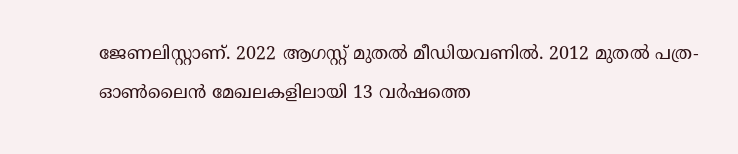ജേണലിസ്റ്റാണ്. 2022 ആഗസ്റ്റ് മുതല്‍ മീഡിയവണില്‍. 2012 മുതല്‍ പത്ര- ഓണ്‍ലൈന്‍ മേഖലകളിലായി 13 വര്‍ഷത്തെ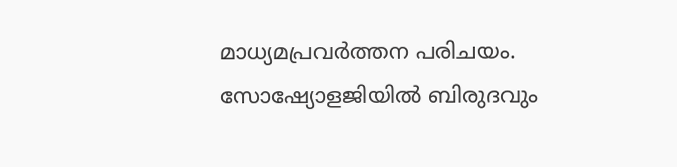മാധ്യമപ്രവര്‍ത്തന പരിചയം. സോഷ്യോളജിയില്‍ ബിരുദവും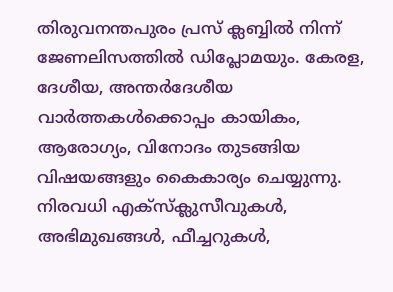തിരുവനന്തപുരം പ്രസ് ക്ലബ്ബില്‍ നിന്ന് ജേണലിസത്തില്‍ ഡിപ്ലോമയും. കേരള, ദേശീയ, അന്തര്‍ദേശീയ വാര്‍ത്തകള്‍ക്കൊപ്പം കായികം, ആരോഗ്യം, വിനോദം തുടങ്ങിയ വിഷയങ്ങളും കൈകാര്യം ചെയ്യുന്നു. നിരവധി എക്സ്ക്ലുസീവുകള്‍, അഭിമുഖങ്ങള്‍, ഫീച്ചറുകള്‍,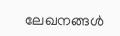ലേഖനങ്ങള്‍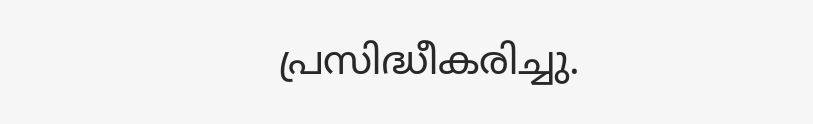പ്രസിദ്ധീകരിച്ചു.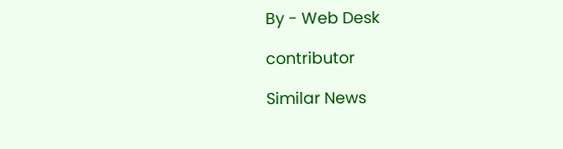By - Web Desk

contributor

Similar News